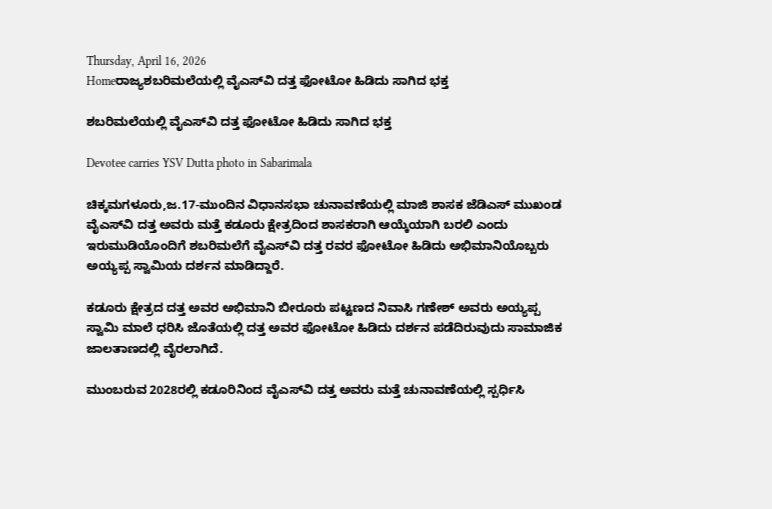Thursday, April 16, 2026
Homeರಾಜ್ಯಶಬರಿಮಲೆಯಲ್ಲಿ ವೈಎಸ್‌‍ವಿ ದತ್ತ ಫೋಟೋ ಹಿಡಿದು ಸಾಗಿದ ಭಕ್ತ

ಶಬರಿಮಲೆಯಲ್ಲಿ ವೈಎಸ್‌‍ವಿ ದತ್ತ ಫೋಟೋ ಹಿಡಿದು ಸಾಗಿದ ಭಕ್ತ

Devotee carries YSV Dutta photo in Sabarimala

ಚಿಕ್ಕಮಗಳೂರು,ಜ.17-ಮುಂದಿನ ವಿಧಾನಸಭಾ ಚುನಾವಣೆಯಲ್ಲಿ ಮಾಜಿ ಶಾಸಕ ಜೆಡಿಎಸ್‌‍ ಮುಖಂಡ ವೈಎಸ್‌‍ವಿ ದತ್ತ ಅವರು ಮತ್ತೆ ಕಡೂರು ಕ್ಷೇತ್ರದಿಂದ ಶಾಸಕರಾಗಿ ಆಯ್ಕೆಯಾಗಿ ಬರಲಿ ಎಂದು ಇರುಮುಡಿಯೊಂದಿಗೆ ಶಬರಿಮಲೆಗೆ ವೈಎಸ್‌‍ವಿ ದತ್ತ ರವರ ಫೋಟೋ ಹಿಡಿದು ಅಭಿಮಾನಿಯೊಬ್ಬರು ಅಯ್ಯಪ್ಪ ಸ್ವಾಮಿಯ ದರ್ಶನ ಮಾಡಿದ್ದಾರೆ.

ಕಡೂರು ಕ್ಷೇತ್ರದ ದತ್ತ ಅವರ ಅಭಿಮಾನಿ ಬೀರೂರು ಪಟ್ಟಣದ ನಿವಾಸಿ ಗಣೇಶ್‌ ಅವರು ಅಯ್ಯಪ್ಪ ಸ್ವಾಮಿ ಮಾಲೆ ಧರಿಸಿ ಜೊತೆಯಲ್ಲಿ ದತ್ತ ಅವರ ಫೋಟೋ ಹಿಡಿದು ದರ್ಶನ ಪಡೆದಿರುವುದು ಸಾಮಾಜಿಕ ಜಾಲತಾಣದಲ್ಲಿ ವೈರಲಾಗಿದೆ.

ಮುಂಬರುವ 2028ರಲ್ಲಿ ಕಡೂರಿನಿಂದ ವೈಎಸ್‌‍ವಿ ದತ್ತ ಅವರು ಮತ್ತೆ ಚುನಾವಣೆಯಲ್ಲಿ ಸ್ಪರ್ಧಿಸಿ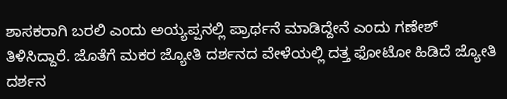ಶಾಸಕರಾಗಿ ಬರಲಿ ಎಂದು ಅಯ್ಯಪ್ಪನಲ್ಲಿ ಪ್ರಾರ್ಥನೆ ಮಾಡಿದ್ದೇನೆ ಎಂದು ಗಣೇಶ್‌ ತಿಳಿಸಿದ್ದಾರೆ. ಜೊತೆಗೆ ಮಕರ ಜ್ಯೋತಿ ದರ್ಶನದ ವೇಳೆಯಲ್ಲಿ ದತ್ತ ಫೋಟೋ ಹಿಡಿದೆ ಜ್ಯೋತಿ ದರ್ಶನ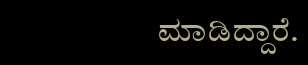ಮಾಡಿದ್ದಾರೆ.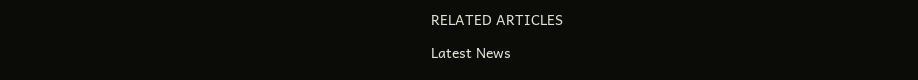RELATED ARTICLES

Latest News